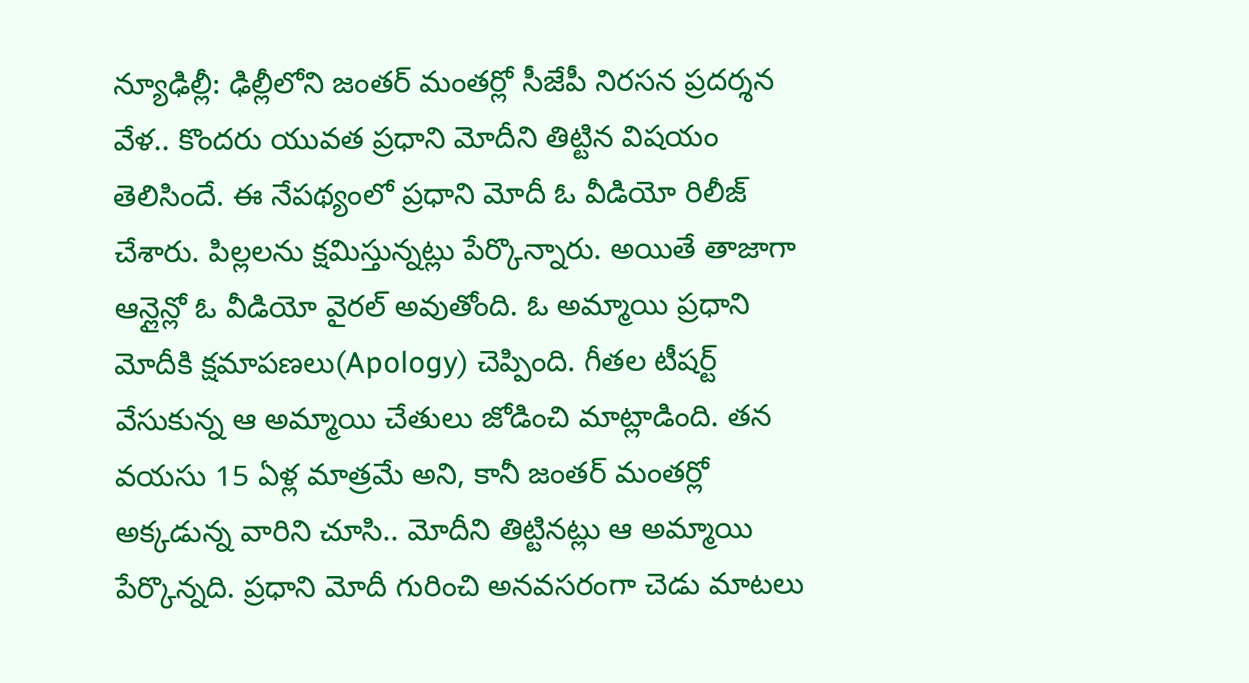న్యూఢిల్లీ: ఢిల్లీలోని జంతర్ మంతర్లో సీజేపీ నిరసన ప్రదర్శన వేళ.. కొందరు యువత ప్రధాని మోదీని తిట్టిన విషయం తెలిసిందే. ఈ నేపథ్యంలో ప్రధాని మోదీ ఓ వీడియో రిలీజ్ చేశారు. పిల్లలను క్షమిస్తున్నట్లు పేర్కొన్నారు. అయితే తాజాగా ఆన్లైన్లో ఓ వీడియో వైరల్ అవుతోంది. ఓ అమ్మాయి ప్రధాని మోదీకి క్షమాపణలు(Apology) చెప్పింది. గీతల టీషర్ట్ వేసుకున్న ఆ అమ్మాయి చేతులు జోడించి మాట్లాడింది. తన వయసు 15 ఏళ్ల మాత్రమే అని, కానీ జంతర్ మంతర్లో అక్కడున్న వారిని చూసి.. మోదీని తిట్టినట్లు ఆ అమ్మాయి పేర్కొన్నది. ప్రధాని మోదీ గురించి అనవసరంగా చెడు మాటలు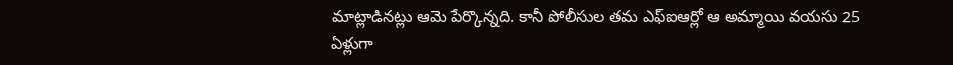మాట్లాడినట్లు ఆమె పేర్కొన్నది. కానీ పోలీసుల తమ ఎఫ్ఐఆర్లో ఆ అమ్మాయి వయసు 25 ఏళ్లుగా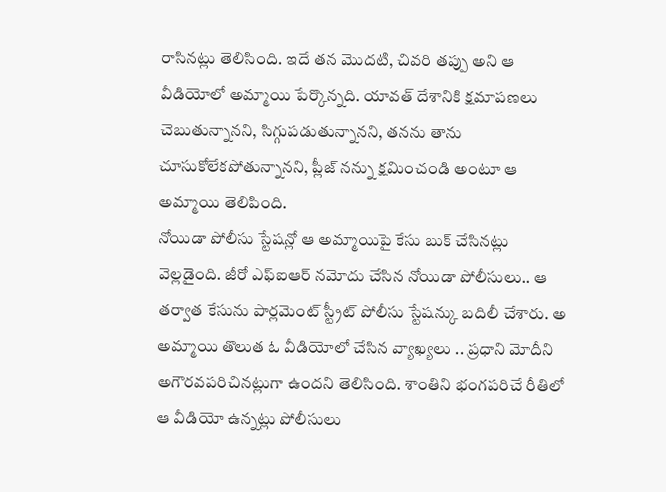రాసినట్లు తెలిసింది. ఇదే తన మొదటి, చివరి తప్పు అని ఆ వీడియోలో అమ్మాయి పేర్కొన్నది. యావత్ దేశానికి క్షమాపణలు చెబుతున్నానని, సిగ్గుపడుతున్నానని, తనను తాను చూసుకోలేకపోతున్నానని, ప్లీజ్ నన్ను క్షమించండి అంటూ ఆ అమ్మాయి తెలిపింది.
నోయిడా పోలీసు స్టేషన్లో ఆ అమ్మాయిపై కేసు బుక్ చేసినట్లు వెల్లడైంది. జీరో ఎఫ్ఐఆర్ నమోదు చేసిన నోయిడా పోలీసులు.. ఆ తర్వాత కేసును పార్లమెంట్ స్ట్రీట్ పోలీసు స్టేషన్కు బదిలీ చేశారు. అ అమ్మాయి తొలుత ఓ వీడియోలో చేసిన వ్యాఖ్యలు .. ప్రధాని మోదీని అగౌరవపరిచినట్లుగా ఉందని తెలిసింది. శాంతిని భంగపరిచే రీతిలో ఆ వీడియో ఉన్నట్లు పోలీసులు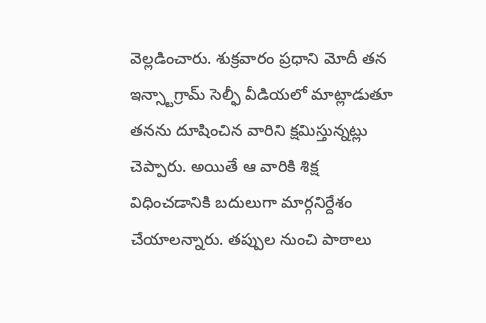వెల్లడించారు. శుక్రవారం ప్రధాని మోదీ తన ఇన్స్టాగ్రామ్ సెల్ఫీ వీడియలో మాట్లాడుతూ తనను దూషించిన వారిని క్షమిస్తున్నట్లు చెప్పారు. అయితే ఆ వారికి శిక్ష విధించడానికి బదులుగా మార్గనిర్దేశం చేయాలన్నారు. తప్పుల నుంచి పాఠాలు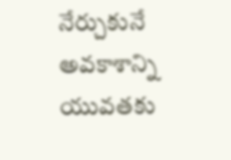నేర్చుకునే అవకాశాన్ని యువతకు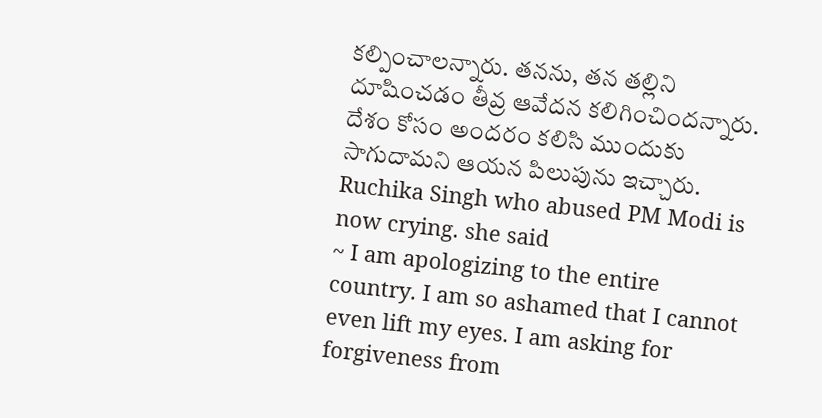కల్పించాలన్నారు. తనను, తన తల్లిని దూషించడం తీవ్ర ఆవేదన కలిగించిందన్నారు. దేశం కోసం అందరం కలిసి ముందుకు సాగుదామని ఆయన పిలుపును ఇచ్చారు.
Ruchika Singh who abused PM Modi is now crying. she said
~ I am apologizing to the entire country. I am so ashamed that I cannot even lift my eyes. I am asking for forgiveness from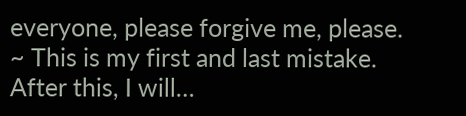everyone, please forgive me, please.
~ This is my first and last mistake. After this, I will…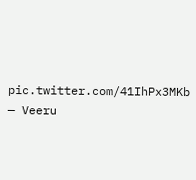pic.twitter.com/41IhPx3MKb
— Veeru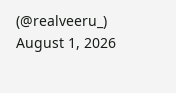(@realveeru_) August 1, 2026